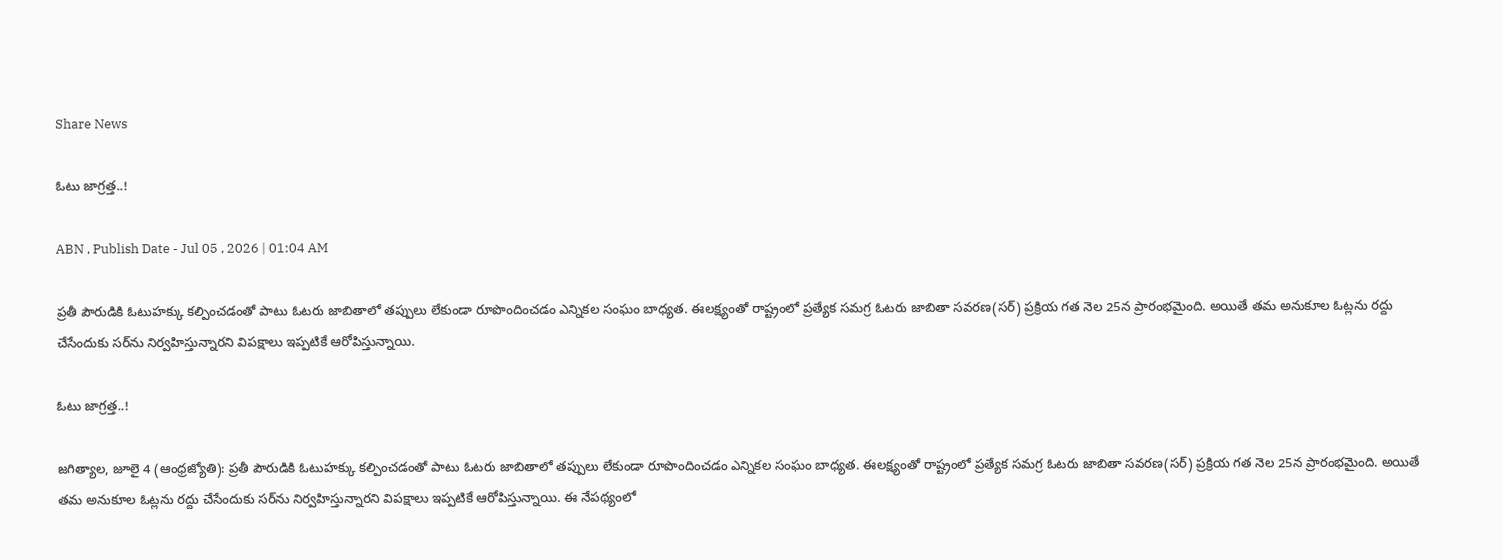Share News

ఓటు జాగ్రత్త..!

ABN , Publish Date - Jul 05 , 2026 | 01:04 AM

ప్రతీ పౌరుడికి ఓటుహక్కు కల్పించడంతో పాటు ఓటరు జాబితాలో తప్పులు లేకుండా రూపొందించడం ఎన్నికల సంఘం బాధ్యత. ఈలక్ష్యంతో రాష్ట్రంలో ప్రత్యేక సమగ్ర ఓటరు జాబితా సవరణ(సర్‌) ప్రక్రియ గత నెల 25న ప్రారంభమైంది. అయితే తమ అనుకూల ఓట్లను రద్దు చేసేందుకు సర్‌ను నిర్వహిస్తున్నారని విపక్షాలు ఇప్పటికే ఆరోపిస్తున్నాయి.

ఓటు జాగ్రత్త..!

జగిత్యాల, జూలై 4 (ఆంధ్రజ్యోతి): ప్రతీ పౌరుడికి ఓటుహక్కు కల్పించడంతో పాటు ఓటరు జాబితాలో తప్పులు లేకుండా రూపొందించడం ఎన్నికల సంఘం బాధ్యత. ఈలక్ష్యంతో రాష్ట్రంలో ప్రత్యేక సమగ్ర ఓటరు జాబితా సవరణ(సర్‌) ప్రక్రియ గత నెల 25న ప్రారంభమైంది. అయితే తమ అనుకూల ఓట్లను రద్దు చేసేందుకు సర్‌ను నిర్వహిస్తున్నారని విపక్షాలు ఇప్పటికే ఆరోపిస్తున్నాయి. ఈ నేపథ్యంలో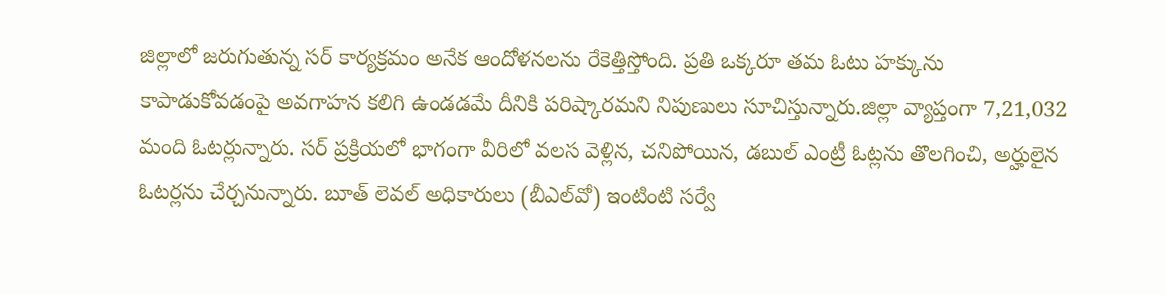జిల్లాలో జరుగుతున్న సర్‌ కార్యక్రమం అనేక ఆందోళనలను రేకెత్తిస్తోంది. ప్రతి ఒక్కరూ తమ ఓటు హక్కును కాపాడుకోవడంపై అవగాహన కలిగి ఉండడమే దీనికి పరిష్కారమని నిపుణులు సూచిస్తున్నారు.జిల్లా వ్యాప్తంగా 7,21,032 మంది ఓటర్లున్నారు. సర్‌ ప్రక్రియలో భాగంగా వీరిలో వలస వెళ్లిన, చనిపోయిన, డబుల్‌ ఎంట్రీ ఓట్లను తొలగించి, అర్హులైన ఓటర్లను చేర్చనున్నారు. బూత్‌ లెవల్‌ అధికారులు (బీఎల్‌వో) ఇంటింటి సర్వే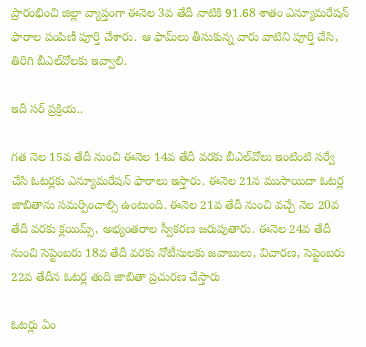ప్రారంభించి జిల్లా వ్యాప్తంగా ఈనెల 3వ తేదీ నాటికి 91.68 శాతం ఎన్యూమరేషన్‌ ఫారాల పంపిణీ పూర్తి చేశారు. ఆ ఫామ్‌లు తీసుకున్న వారు వాటిని పూర్తి చేసి, తిరిగి బీఎల్‌వోలకు ఇవ్వాలి.

ఇదీ సర్‌ ప్రక్రియ..

గత నెల 15వ తేదీ నుంచి ఈనెల 14వ తేదీ వరకు బీఎల్‌వోలు ఇంటింటి సర్వే చేసి ఓటర్లకు ఎన్యూమరేషన్‌ ఫారాలు ఇస్తారు. ఈనెల 21న ముసాయిదా ఓటర్ల జాబితాను సమర్పించాల్సి ఉంటుంది. ఈనెల 21వ తేదీ నుంచి వచ్చే నెల 20వ తేదీ వరకు క్లయిమ్స్‌, అభ్యంతరాల స్వీకరణ జరుపుతారు. ఈనెల 24వ తేదీ నుంచి సెప్టెంబరు 18వ తేదీ వరకు నోటీసులకు జవాబులు, విచారణ, సెప్టెంబరు 22వ తేదీన ఓటర్ల తుది జాబితా ప్రచురణ చేస్తారు

ఓటర్లు ఏం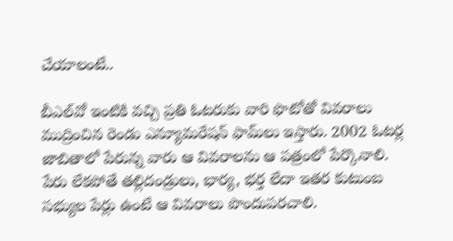చేయాలంటే..

బీఎల్‌వో ఇంటికి వచ్చి ప్రతి ఓటరుకు వారి ఫొటోతో వివరాలు ముద్రించిన రెండు ఎన్యూమరేషన్‌ ఫామ్‌లు ఇస్తారు. 2002 ఓటర్ల జాబితాలో పేరున్న వారు ఆ వివరాలను ఆ పత్రంలో పేర్కొనాలి. పేరు లేకపోతే తల్లిదండ్రులు, భార్య, భర్త లేదా ఇతర కుటుంబ సభ్యుల పేర్లు ఉంటే ఆ వివరాలు పొందుపరచాలి.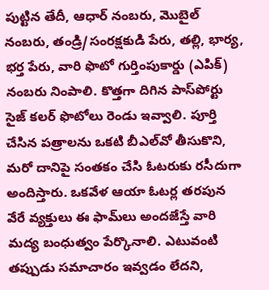పుట్టిన తేదీ, ఆధార్‌ నంబరు, మొబైల్‌ నంబరు, తండ్రి/సంరక్షకుడి పేరు, తల్లి, భార్య, భర్త పేరు, వారి ఫొటో గుర్తింపుకార్డు (ఎపిక్‌) నంబరు నింపాలి. కొత్తగా దిగిన పాస్‌పోర్టు సైజ్‌ కలర్‌ ఫొటోలు రెండు ఇవ్వాలి. పూర్తి చేసిన పత్రాలను ఒకటి బీఎల్‌వో తీసుకొని, మరో దానిపై సంతకం చేసి ఓటరుకు రసీదుగా అందిస్తారు. ఒకవేళ ఆయా ఓటర్ల తరపున వేరే వ్యక్తులు ఈ ఫామ్‌లు అందజేస్తే వారి మద్య బంధుత్వం పేర్కొనాలి. ఎటువంటి తప్పుడు సమాచారం ఇవ్వడం లేదని,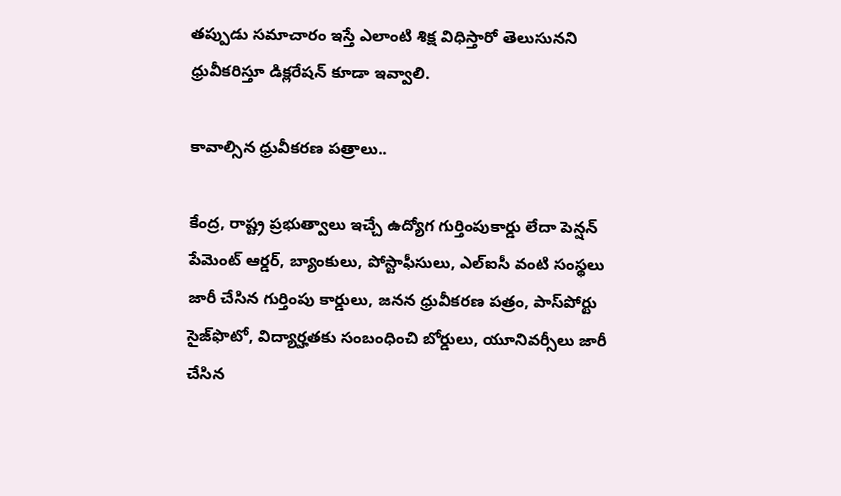తప్పుడు సమాచారం ఇస్తే ఎలాంటి శిక్ష విధిస్తారో తెలుసునని ధ్రువీకరిస్తూ డిక్లరేషన్‌ కూడా ఇవ్వాలి.

కావాల్సిన ధ్రువీకరణ పత్రాలు..

కేంద్ర, రాష్ట్ర ప్రభుత్వాలు ఇచ్చే ఉద్యోగ గుర్తింపుకార్డు లేదా పెన్షన్‌ పేమెంట్‌ ఆర్డర్‌, బ్యాంకులు, పోస్టాఫీసులు, ఎల్‌ఐసీ వంటి సంస్థలు జారీ చేసిన గుర్తింపు కార్డులు, జనన ధ్రువీకరణ పత్రం, పాస్‌పోర్టు సైజ్‌ఫొటో, విద్యార్హతకు సంబంధించి బోర్డులు, యూనివర్సీలు జారీ చేసిన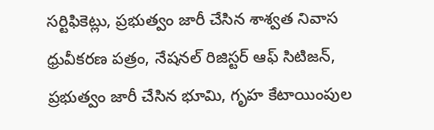సర్టిఫికెట్లు, ప్రభుత్వం జారీ చేసిన శాశ్వత నివాస ధ్రువీకరణ పత్రం, నేషనల్‌ రిజిస్టర్‌ ఆఫ్‌ సిటిజన్‌, ప్రభుత్వం జారీ చేసిన భూమి, గృహ కేటాయింపుల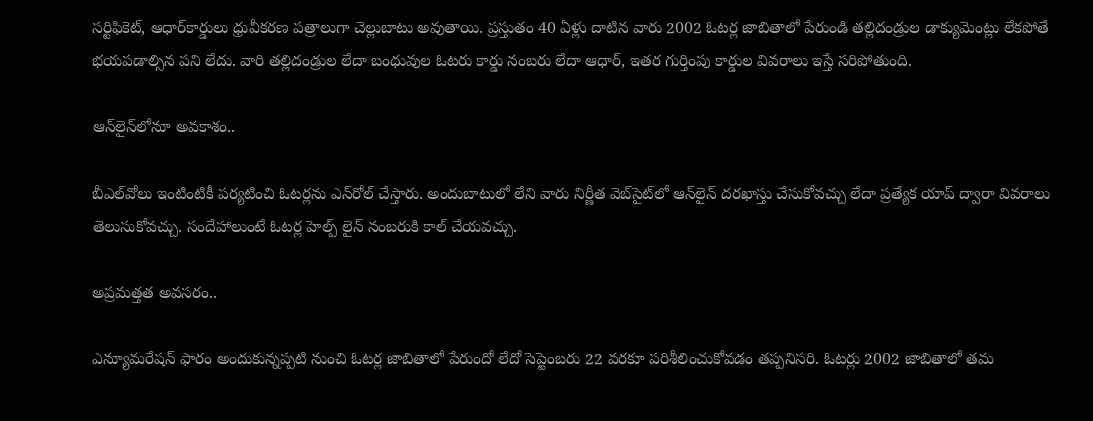సర్టిఫికెట్‌, ఆధార్‌కార్డులు ధ్రువీకరణ పత్రాలుగా చెల్లుబాటు అవుతాయి. ప్రస్తుతం 40 ఏళ్లు దాటిన వారు 2002 ఓటర్ల జాబితాలో పేరుండి తల్లిదండ్రుల డాక్యుమెంట్లు లేకపోతే భయపడాల్సిన పని లేదు. వారి తల్లిదండ్రుల లేదా బంధువుల ఓటరు కార్డు నంబరు లేదా ఆధార్‌, ఇతర గుర్తింపు కార్డుల వివరాలు ఇస్తే సరిపోతుంది.

ఆన్‌లైన్‌లోనూ అవకాశం..

బీఎల్‌వోలు ఇంటింటికీ పర్యటించి ఓటర్లను ఎన్‌రోల్‌ చేస్తారు. అందుబాటులో లేని వారు నిర్ణీత వెబ్‌సైట్‌లో ఆన్‌లైన్‌ దరఖాస్తు చేసుకోవచ్చు లేదా ప్రత్యేక యాప్‌ ద్వారా వివరాలు తెలుసుకోవచ్చు. సందేహాలుంటే ఓటర్ల హెల్ప్‌ లైన్‌ నంబరుకి కాల్‌ చేయవచ్చు.

అప్రమత్తత అవసరం..

ఎన్యూమరేషన్‌ ఫారం అందుకున్నప్పటి నుంచి ఓటర్ల జాబితాలో పేరుందో లేదో సెప్టెంబరు 22 వరకూ పరిశీలించుకోవడం తప్పనిసరి. ఓటర్లు 2002 జాబితాలో తమ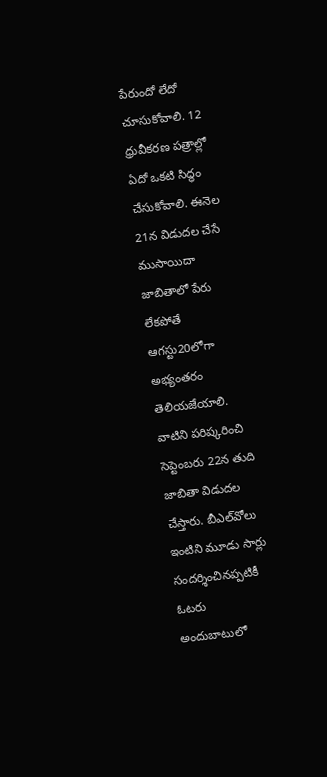పేరుందో లేదో చూసుకోవాలి. 12 ధ్రువీకరణ పత్రాల్లో ఏదో ఒకటి సిద్ధం చేసుకోవాలి. ఈనెల 21న విడుదల చేసే ముసాయిదా జాబితాలో పేరు లేకపోతే ఆగస్టు20లోగా అభ్యంతరం తెలియజేయాలి. వాటిని పరిష్కరించి సెప్టెంబరు 22న తుది జాబితా విడుదల చేస్తారు. బీఎల్‌వోలు ఇంటిని మూడు సార్లు సందర్శించినప్పటికీ ఓటరు అందుబాటులో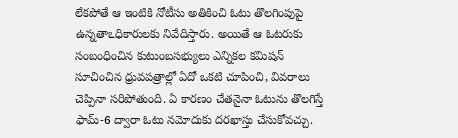లేకపోతే ఆ ఇంటికి నోటీసు అతికించి ఓటు తొలగింపుపై ఉన్నతాఽధికారులకు నివేదిస్తారు. అయితే ఆ ఓటరుకు సంబంధించిన కుటుంబసభ్యులు ఎన్నికల కమిషన్‌ సూచించిన ధ్రువపత్రాల్లో ఏదో ఒకటి చూపించి, వివరాలు చెప్పినా సరిపోతుంది. ఏ కారణం చేతనైనా ఓటును తొలగిస్తే ఫామ్‌-6 ద్వారా ఓటు నమోదుకు దరఖాస్తు చేసుకోవచ్చు.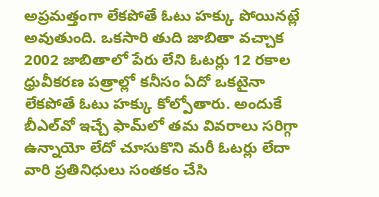అప్రమత్తంగా లేకపోతే ఓటు హక్కు పోయినట్లే అవుతుంది. ఒకసారి తుది జాబితా వచ్చాక 2002 జాబితాలో పేరు లేని ఓటర్లు 12 రకాల ధ్రువీకరణ పత్రాల్లో కనీసం ఏదో ఒకటైనా లేకపోతే ఓటు హక్కు కోల్పోతారు. అందుకే బీఎల్‌వో ఇచ్చే ఫామ్‌లో తమ వివరాలు సరిగ్గా ఉన్నాయో లేదో చూసుకొని మరీ ఓటర్లు లేదా వారి ప్రతినిధులు సంతకం చేసి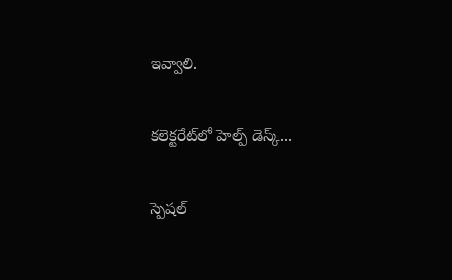ఇవ్వాలి.

కలెక్టరేట్‌లో హెల్ప్‌ డెస్క్‌...

స్పెషల్‌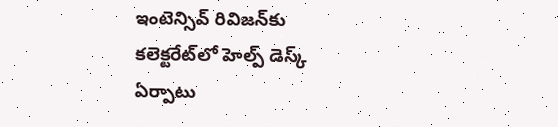ఇంటెన్సివ్‌ రివిజన్‌కు కలెక్టరేట్‌లో హెల్ప్‌ డెస్క్‌ ఏర్పాటు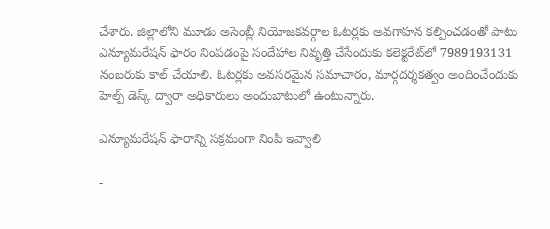చేశారు. జిల్లాలోని మూడు అసెంబ్లీ నియోజకవర్గాల ఓటర్లకు అవగాహన కల్పించడంతో పాటు ఎన్యూమరేషన్‌ ఫారం నింపడంపై సందేహాల నివృత్తి చేసేందుకు కలెక్టరేట్‌లో 7989193131 నంబరుకు కాల్‌ చేయాలి. ఓటర్లకు అవసరమైన సమాచారం, మార్గదర్శకత్వం అందించేందుకు హెల్ప్‌ డెస్క్‌ ద్వారా అధికారులు అందుబాటులో ఉంటున్నారు.

ఎన్యూమరేషన్‌ ఫారాన్ని సక్రమంగా నింపి ఇవ్వాలి

-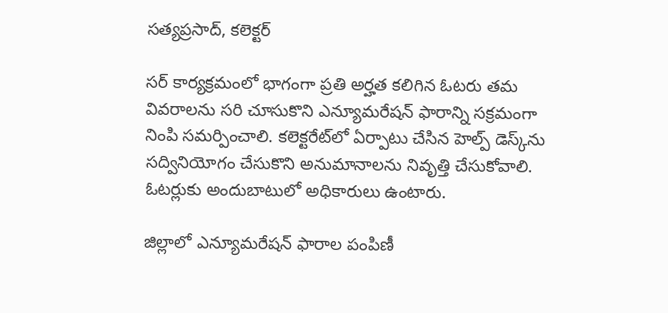సత్యప్రసాద్‌, కలెక్టర్‌

సర్‌ కార్యక్రమంలో భాగంగా ప్రతి అర్హత కలిగిన ఓటరు తమ వివరాలను సరి చూసుకొని ఎన్యూమరేషన్‌ ఫారాన్ని సక్రమంగా నింపి సమర్పించాలి. కలెక్టరేట్‌లో ఏర్పాటు చేసిన హెల్ప్‌ డెస్క్‌ను సద్వినియోగం చేసుకొని అనుమానాలను నివృత్తి చేసుకోవాలి. ఓటర్లుకు అందుబాటులో అధికారులు ఉంటారు.

జిల్లాలో ఎన్యూమరేషన్‌ ఫారాల పంపిణీ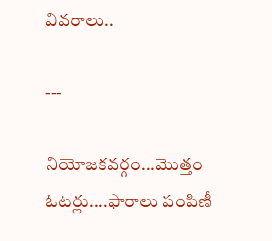వివరాలు..

---

నియోజకవర్గం...మొత్తం ఓటర్లు....ఫారాలు పంపిణీ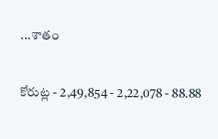...శాతం

కోరుట్ల - 2,49,854 - 2,22,078 - 88.88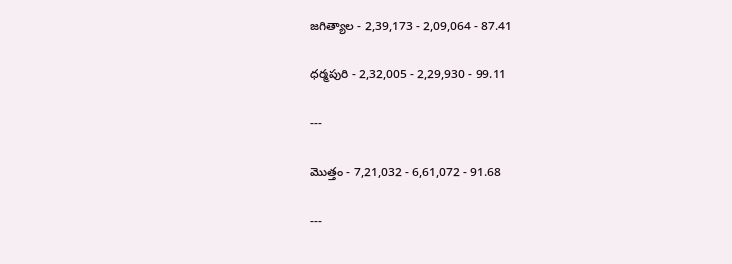జగిత్యాల - 2,39,173 - 2,09,064 - 87.41

ధర్మపురి - 2,32,005 - 2,29,930 - 99.11

---

మొత్తం - 7,21,032 - 6,61,072 - 91.68

---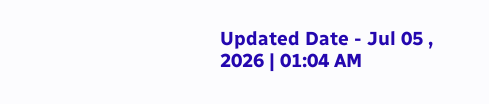Updated Date - Jul 05 , 2026 | 01:04 AM